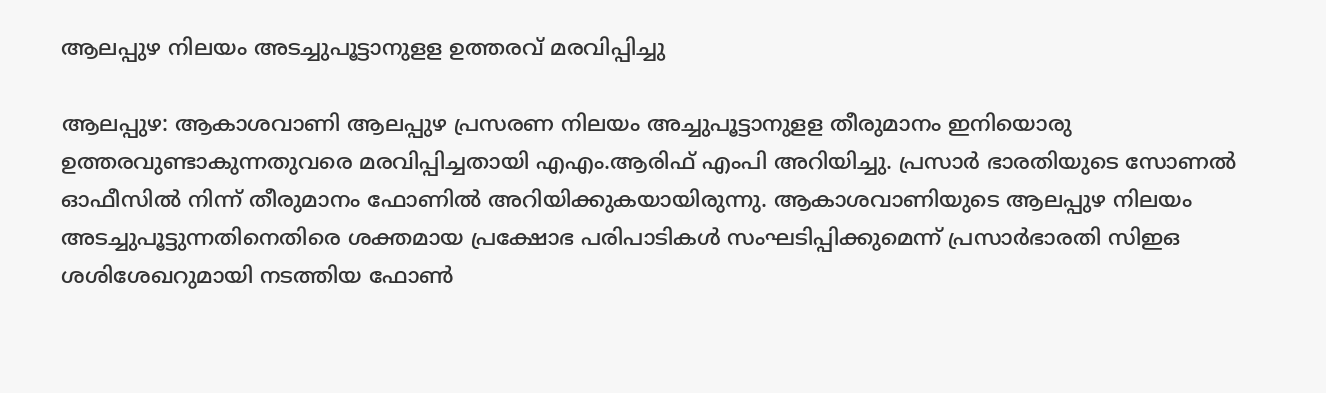ആലപ്പുഴ നിലയം അടച്ചുപൂട്ടാനുളള ഉത്തരവ് മരവിപ്പിച്ചു

ആലപ്പുഴ: ആകാശവാണി ആലപ്പുഴ പ്രസരണ നിലയം അച്ചുപൂട്ടാനുളള തീരുമാനം ഇനിയൊരു ഉത്തരവുണ്ടാകുന്നതുവരെ മരവിപ്പിച്ചതായി എഎം.ആരിഫ് എംപി അറിയിച്ചു. പ്രസാര്‍ ഭാരതിയുടെ സോണല്‍ ഓഫീസില്‍ നിന്ന് തീരുമാനം ഫോണില്‍ അറിയിക്കുകയായിരുന്നു. ആകാശവാണിയുടെ ആലപ്പുഴ നിലയം അടച്ചുപൂട്ടുന്നതിനെതിരെ ശക്തമായ പ്രക്ഷോഭ പരിപാടികള്‍ സംഘടിപ്പിക്കുമെന്ന് പ്രസാര്‍ഭാരതി സിഇഒ ശശിശേഖറുമായി നടത്തിയ ഫോണ്‍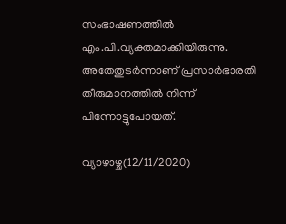സംഭാഷണത്തില്‍ എം.പി.വ്യക്തമാക്കിയിരുന്നു. അതേതുടര്‍ന്നാണ് പ്രസാര്‍ഭാരതി തീരുമാനത്തില്‍ നിന്ന് പിന്നോട്ടുപോയത്.

വ്യാഴാഴ്ച(12/11/2020)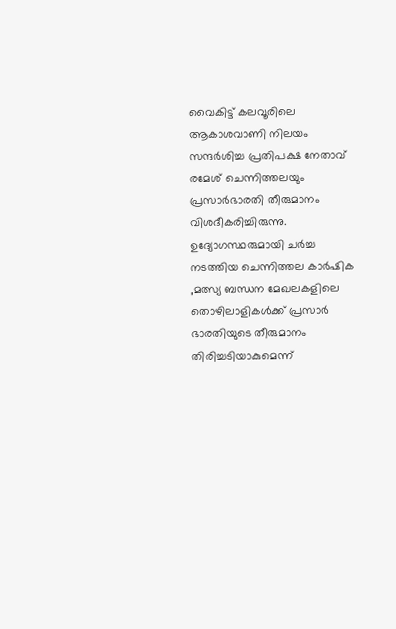വൈകിട്ട് കലവൂരിലെ ആകാശവാണി നിലയം സന്ദര്‍ശിച്ച പ്രതിപക്ഷ നേതാവ് രമേശ് ചെന്നിത്തലയും പ്രസാര്‍ഭാരതി തീരുമാനം വിശദീകരിച്ചിരുന്നു. ഉദ്യോഗസ്ഥരുമായി ചര്‍ച്ച നടത്തിയ ചെന്നിത്തല കാര്‍ഷിക ,മത്സ്യ ബന്ധന മേഖലകളിലെ തൊഴിലാളികള്‍ക്ക് പ്രസാര്‍ ഭാരതിയുടെ തീരുമാനം തിരിച്ചടിയാകുമെന്ന്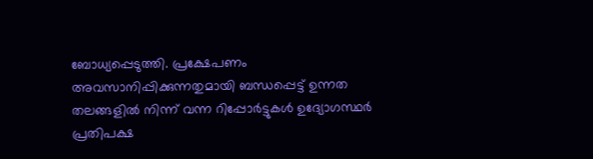ബോധ്യപ്പെടുത്തി. പ്രക്ഷേപണം അവസാനിപ്പിക്കുന്നതുമായി ബന്ധപ്പെട്ട് ഉന്നത തലങ്ങളില്‍ നിന്ന് വന്ന റിപ്പോര്‍ട്ടുകള്‍ ഉദ്യോഗസ്ഥര്‍ പ്രതിപക്ഷ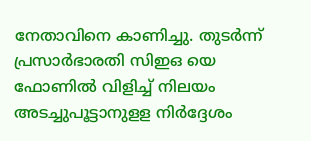നേതാവിനെ കാണിച്ചു. തുടര്‍ന്ന് പ്രസാര്‍ഭാരതി സിഇഒ യെ ഫോണില്‍ വിളിച്ച് നിലയം അടച്ചുപൂട്ടാനുളള നിര്‍ദ്ദേശം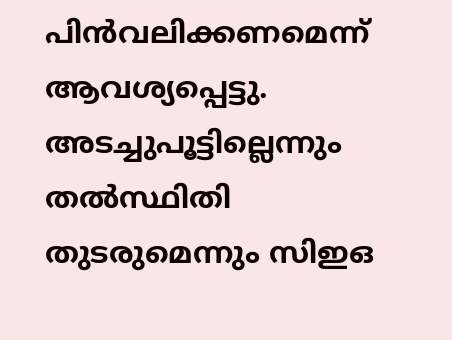പിന്‍വലിക്കണമെന്ന് ആവശ്യപ്പെട്ടു. അടച്ചുപൂട്ടില്ലെന്നും തല്‍സ്ഥിതി തുടരുമെന്നും സിഇഒ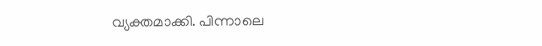വ്യക്തമാക്കി. പിന്നാലെ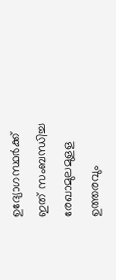ഉദ്യോഗസ്ഥര്‍ക്ക് ഇത് സംബന്ധിച്ച രേഖാമുലമുളള ഉത്തരവും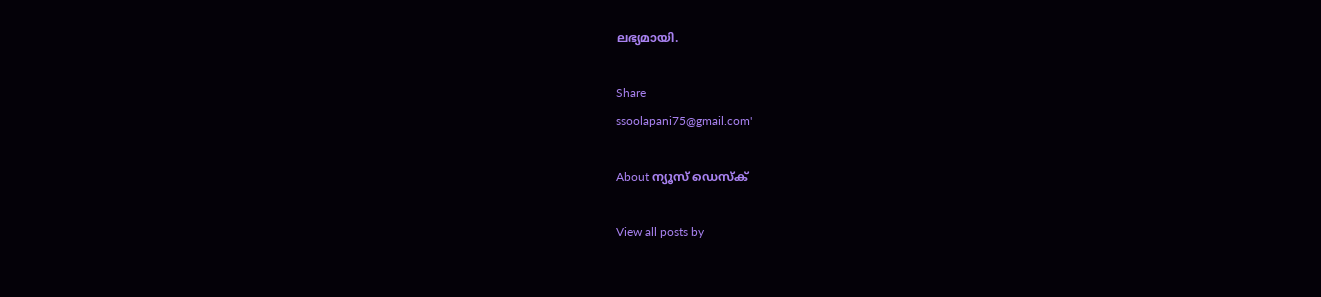ലഭ്യമായി.

Share
ssoolapani75@gmail.com'

About ന്യൂസ് ഡെസ്ക്

View all posts by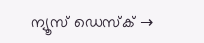ന്യൂസ് ഡെസ്ക് →